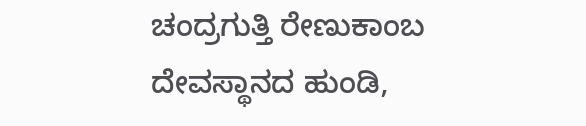ಚಂದ್ರಗುತ್ತಿ ರೇಣುಕಾಂಬ ದೇವಸ್ಥಾನದ ಹುಂಡಿ,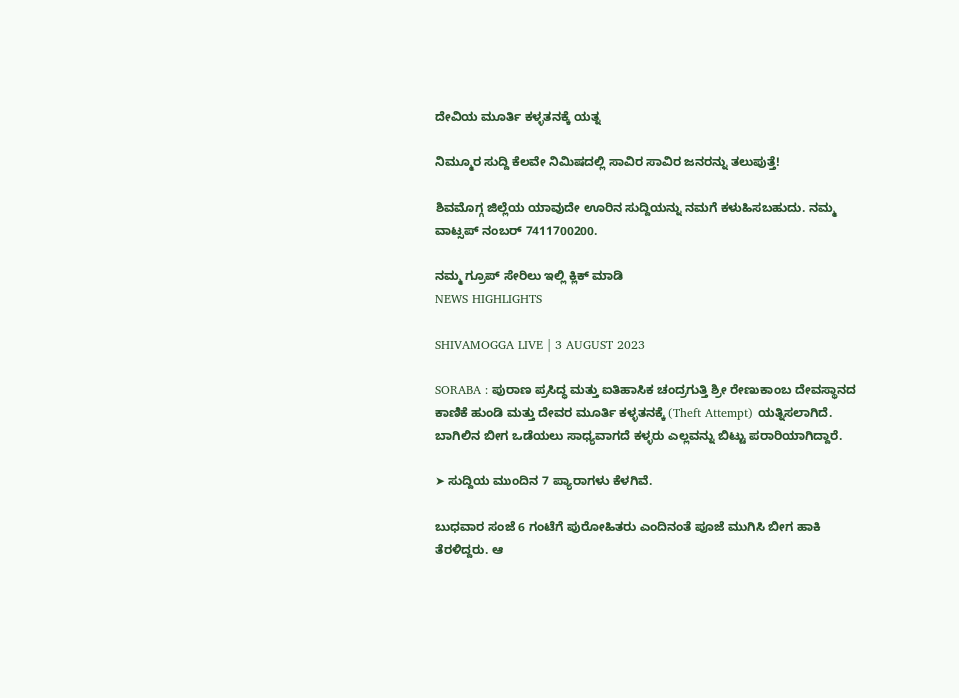ದೇವಿಯ ಮೂರ್ತಿ ಕಳ್ಳತನಕ್ಕೆ ಯತ್ನ

ನಿಮ್ಮೂರ ಸುದ್ದಿ ಕೆಲವೇ ನಿಮಿಷದಲ್ಲಿ ಸಾವಿರ ಸಾವಿರ ಜನರನ್ನು ತಲುಪುತ್ತೆ!

ಶಿವಮೊಗ್ಗ ಜಿಲ್ಲೆಯ ಯಾವುದೇ ಊರಿನ ಸುದ್ದಿಯನ್ನು ನಮಗೆ ಕಳುಹಿಸಬಹುದು. ನಮ್ಮ ವಾಟ್ಸಪ್‌ ನಂಬರ್ 7411700200.

ನಮ್ಮ ಗ್ರೂಪ್‌ ಸೇರಿಲು ಇಲ್ಲಿ ಕ್ಲಿಕ್‌ ಮಾಡಿ
NEWS HIGHLIGHTS

SHIVAMOGGA LIVE | 3 AUGUST 2023

SORABA : ಪುರಾಣ ಪ್ರಸಿದ್ಧ ಮತ್ತು ಐತಿಹಾಸಿಕ ಚಂದ್ರಗುತ್ತಿ ಶ್ರೀ ರೇಣುಕಾಂಬ ದೇವಸ್ಥಾನದ ಕಾಣಿಕೆ ಹುಂಡಿ ಮತ್ತು ದೇವರ ಮೂರ್ತಿ ಕಳ್ಳತನಕ್ಕೆ (Theft Attempt) ಯತ್ನಿಸಲಾಗಿದೆ. ಬಾಗಿಲಿನ ಬೀಗ ಒಡೆಯಲು ಸಾಧ್ಯವಾಗದೆ ಕಳ್ಳರು ಎಲ್ಲವನ್ನು ಬಿಟ್ಟು ಪರಾರಿಯಾಗಿದ್ದಾರೆ.

➤ ಸುದ್ದಿಯ ಮುಂದಿನ 7 ಪ್ಯಾರಾಗಳು ಕೆಳಗಿವೆ.

ಬುಧವಾರ ಸಂಜೆ 6 ಗಂಟೆಗೆ ಪುರೋಹಿತರು ಎಂದಿನಂತೆ ಪೂಜೆ ಮುಗಿಸಿ ಬೀಗ ಹಾಕಿ ತೆರಳಿದ್ದರು. ಆ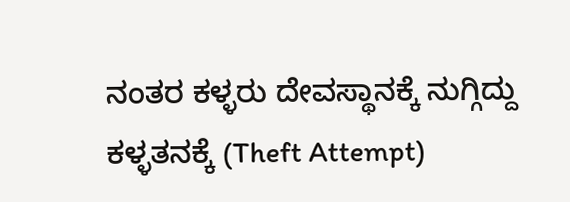ನಂತರ ಕಳ್ಳರು ದೇವಸ್ಥಾನಕ್ಕೆ ನುಗ್ಗಿದ್ದು ಕಳ್ಳತನಕ್ಕೆ (Theft Attempt)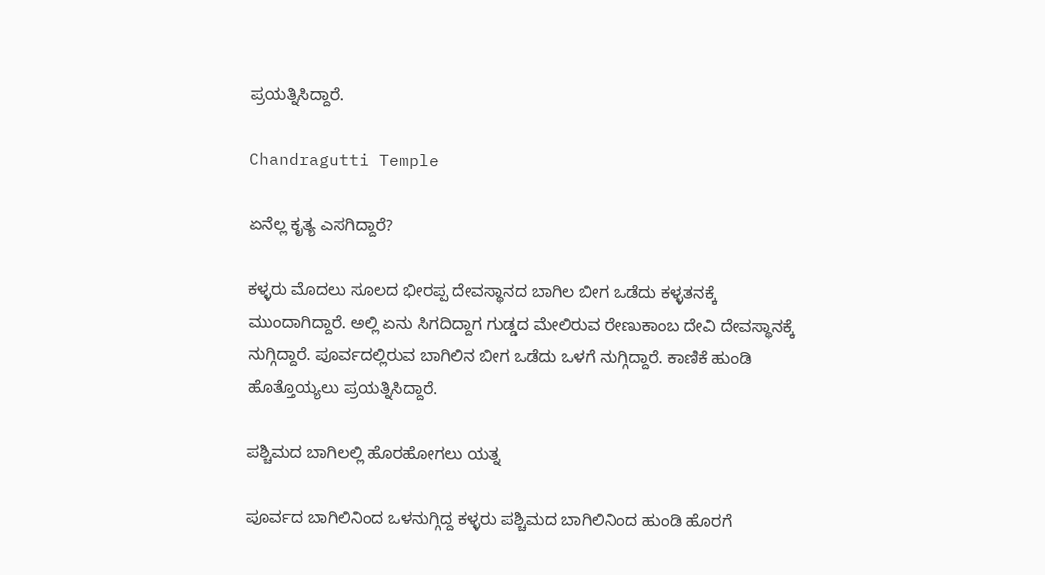ಪ್ರಯತ್ನಿಸಿದ್ದಾರೆ.

Chandragutti Temple

ಏನೆಲ್ಲ ಕೃತ್ಯ ಎಸಗಿದ್ದಾರೆ?

ಕಳ್ಳರು ಮೊದಲು ಸೂಲದ ಭೀರಪ್ಪ ದೇವಸ್ಥಾನದ ಬಾಗಿಲ ಬೀಗ ಒಡೆದು ಕಳ್ಳತನಕ್ಕೆ ಮುಂದಾಗಿದ್ದಾರೆ. ಅಲ್ಲಿ ಏನು ಸಿಗದಿದ್ದಾಗ ಗುಡ್ಡದ ಮೇಲಿರುವ ರೇಣುಕಾಂಬ ದೇವಿ ದೇವಸ್ಥಾನಕ್ಕೆ ನುಗ್ಗಿದ್ದಾರೆ. ಪೂರ್ವದಲ್ಲಿರುವ ಬಾಗಿಲಿನ ಬೀಗ ಒಡೆದು ಒಳಗೆ ನುಗ್ಗಿದ್ದಾರೆ. ಕಾಣಿಕೆ ಹುಂಡಿ ಹೊತ್ತೊಯ್ಯಲು ಪ್ರಯತ್ನಿಸಿದ್ದಾರೆ.

ಪಶ್ಚಿಮದ ಬಾಗಿಲಲ್ಲಿ ಹೊರಹೋಗಲು ಯತ್ನ

ಪೂರ್ವದ ಬಾಗಿಲಿನಿಂದ ಒಳನುಗ್ಗಿದ್ದ ಕಳ್ಳರು ಪಶ್ಚಿಮದ ಬಾಗಿಲಿನಿಂದ ಹುಂಡಿ ಹೊರಗೆ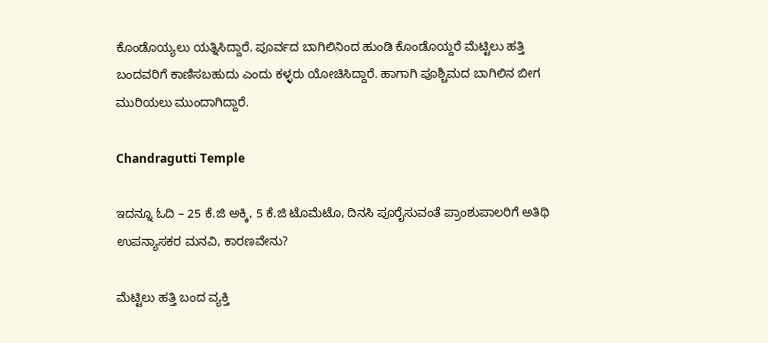ಕೊಂಡೊಯ್ಯಲು ಯತ್ನಿಸಿದ್ದಾರೆ. ಪೂರ್ವದ ಬಾಗಿಲಿನಿಂದ ಹುಂಡಿ ಕೊಂಡೊಯ್ದರೆ ಮೆಟ್ಟಿಲು ಹತ್ತಿ ಬಂದವರಿಗೆ ಕಾಣಿಸಬಹುದು ಎಂದು ಕಳ್ಳರು ಯೋಚಿಸಿದ್ದಾರೆ. ಹಾಗಾಗಿ ಪೂಶ್ಚಿಮದ ಬಾಗಿಲಿನ ಬೀಗ ಮುರಿಯಲು ಮುಂದಾಗಿದ್ದಾರೆ.

Chandragutti Temple

ಇದನ್ನೂ ಓದಿ – 25 ಕೆ.ಜಿ ಅಕ್ಕಿ, 5 ಕೆ.ಜಿ ಟೊಮೆಟೊ, ದಿನಸಿ ಪೂರೈಸುವಂತೆ ಪ್ರಾಂಶುಪಾಲರಿಗೆ ಅತಿಥಿ ಉಪನ್ಯಾಸಕರ ಮನವಿ, ಕಾರಣವೇನು?

ಮೆಟ್ಟಿಲು ಹತ್ತಿ ಬಂದ ವ್ಯಕ್ತಿ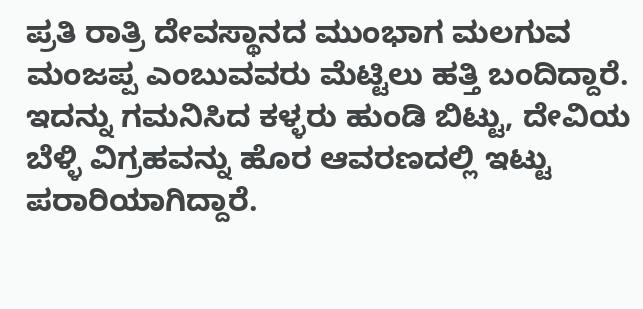ಪ್ರತಿ ರಾತ್ರಿ ದೇವಸ್ಥಾನದ ಮುಂಭಾಗ ಮಲಗುವ ಮಂಜಪ್ಪ ಎಂಬುವವರು ಮೆಟ್ಟಿಲು ಹತ್ತಿ ಬಂದಿದ್ದಾರೆ. ಇದನ್ನು ಗಮನಿಸಿದ ಕಳ್ಳರು ಹುಂಡಿ ಬಿಟ್ಟು, ದೇವಿಯ ಬೆಳ್ಳಿ ವಿಗ್ರಹವನ್ನು ಹೊರ ಆವರಣದಲ್ಲಿ ಇಟ್ಟು ಪರಾರಿಯಾಗಿದ್ದಾರೆ.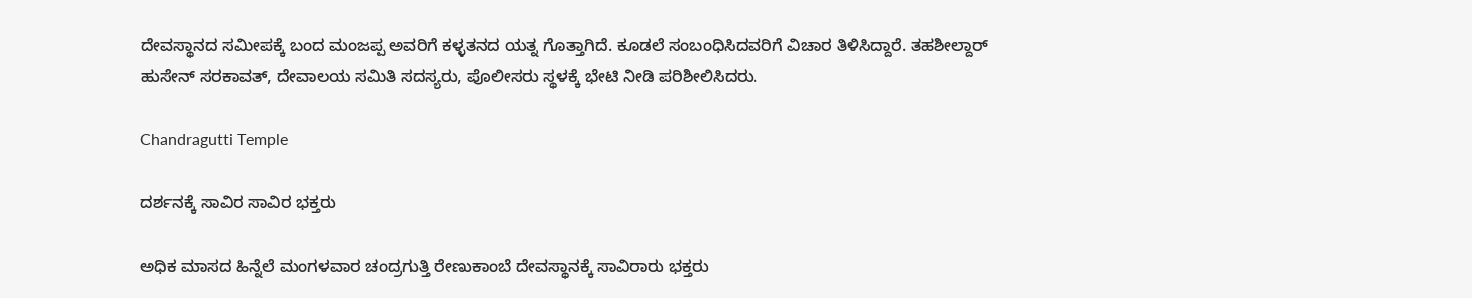ದೇವಸ್ಥಾನದ ಸಮೀಪಕ್ಕೆ ಬಂದ ಮಂಜಪ್ಪ ಅವರಿಗೆ ಕಳ್ಳತನದ ಯತ್ನ ಗೊತ್ತಾಗಿದೆ. ಕೂಡಲೆ ಸಂಬಂಧಿಸಿದವರಿಗೆ ವಿಚಾರ ತಿಳಿಸಿದ್ದಾರೆ. ತಹಶೀಲ್ದಾರ್‌ ಹುಸೇನ್‌ ಸರಕಾವತ್‌, ದೇವಾಲಯ ಸಮಿತಿ ಸದಸ್ಯರು, ಪೊಲೀಸರು ಸ್ಥಳಕ್ಕೆ ಭೇಟಿ ನೀಡಿ ಪರಿಶೀಲಿಸಿದರು.

Chandragutti Temple

ದರ್ಶನಕ್ಕೆ ಸಾವಿರ ಸಾವಿರ ಭಕ್ತರು

ಅಧಿಕ ಮಾಸದ ಹಿನ್ನೆಲೆ ಮಂಗಳವಾರ ಚಂದ್ರಗುತ್ತಿ ರೇಣುಕಾಂಬೆ ದೇವಸ್ಥಾನಕ್ಕೆ ಸಾವಿರಾರು ಭಕ್ತರು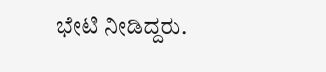ಭೇಟಿ ನೀಡಿದ್ದರು.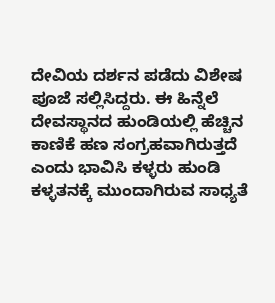ದೇವಿಯ ದರ್ಶನ ಪಡೆದು ವಿಶೇಷ ಪೂಜೆ ಸಲ್ಲಿಸಿದ್ದರು. ಈ ಹಿನ್ನೆಲೆ ದೇವಸ್ಥಾನದ ಹುಂಡಿಯಲ್ಲಿ ಹೆಚ್ಚಿನ ಕಾಣಿಕೆ ಹಣ ಸಂಗ್ರಹವಾಗಿರುತ್ತದೆ ಎಂದು ಭಾವಿಸಿ ಕಳ್ಳರು ಹುಂಡಿ ಕಳ್ಳತನಕ್ಕೆ ಮುಂದಾಗಿರುವ ಸಾಧ್ಯತೆ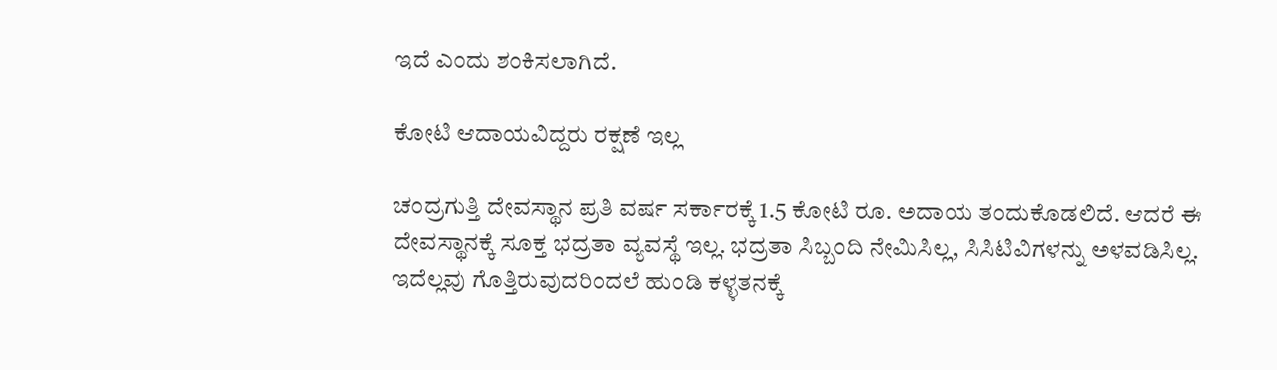ಇದೆ ಎಂದು ಶಂಕಿಸಲಾಗಿದೆ.

ಕೋಟಿ ಆದಾಯವಿದ್ದರು ರಕ್ಷಣೆ ಇಲ್ಲ

ಚಂದ್ರಗುತ್ತಿ ದೇವಸ್ಥಾನ ಪ್ರತಿ ವರ್ಷ ಸರ್ಕಾರಕ್ಕೆ 1.5 ಕೋಟಿ ರೂ. ಅದಾಯ ತಂದುಕೊಡಲಿದೆ. ಆದರೆ ಈ ದೇವಸ್ಥಾನಕ್ಕೆ ಸೂಕ್ತ ಭದ್ರತಾ ವ್ಯವಸ್ಥೆ ಇಲ್ಲ. ಭದ್ರತಾ ಸಿಬ್ಬಂದಿ ನೇಮಿಸಿಲ್ಲ, ಸಿಸಿಟಿವಿಗಳನ್ನು ಅಳವಡಿಸಿಲ್ಲ. ಇದೆಲ್ಲವು ಗೊತ್ತಿರುವುದರಿಂದಲೆ ಹುಂಡಿ ಕಳ್ಳತನಕ್ಕೆ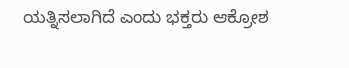ಯತ್ನಿಸಲಾಗಿದೆ ಎಂದು ಭಕ್ತರು ಆಕ್ರೋಶ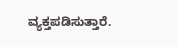ವ್ಯಕ್ತಪಡಿಸುತ್ತಾರೆ.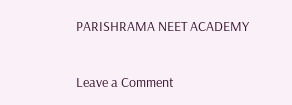PARISHRAMA NEET ACADEMY

Leave a Comment